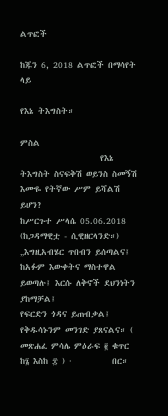ልጥፎች

ከጁን 6, 2018 ልጥፎች በማሳየት ላይ

የእኔ ትእግስት።

ምስል
                    የእኔ ትእግስት ስናፍቅሽ ወይንስ ስመኝሽ                      እሙዬ የትኛው ሥም ይሻልሽ ይሆን?                                      ከሥርጉተ ሥላሴ 05.06.2018 (ከጋዳማዊቷ - ሲዊዘርላንድ።)             „እግዚአብሄር ጥበብን ይሰጣልና፤ ከአፉም እውቀትና ማስተዋል ይወጣሉ፤ እርሱ ለቅኖች ደህንነትን ያከማቻል፤                 የፍርድን ጎዳና ይጠብቃል፤ የቅዱሳኑንም መንገድ ያጸናልና። ( መጽሐፈ ምሳሌ ምዕራፍ ፪ ቁጥር ከ፮ እስከ ፰ ) ·          በር።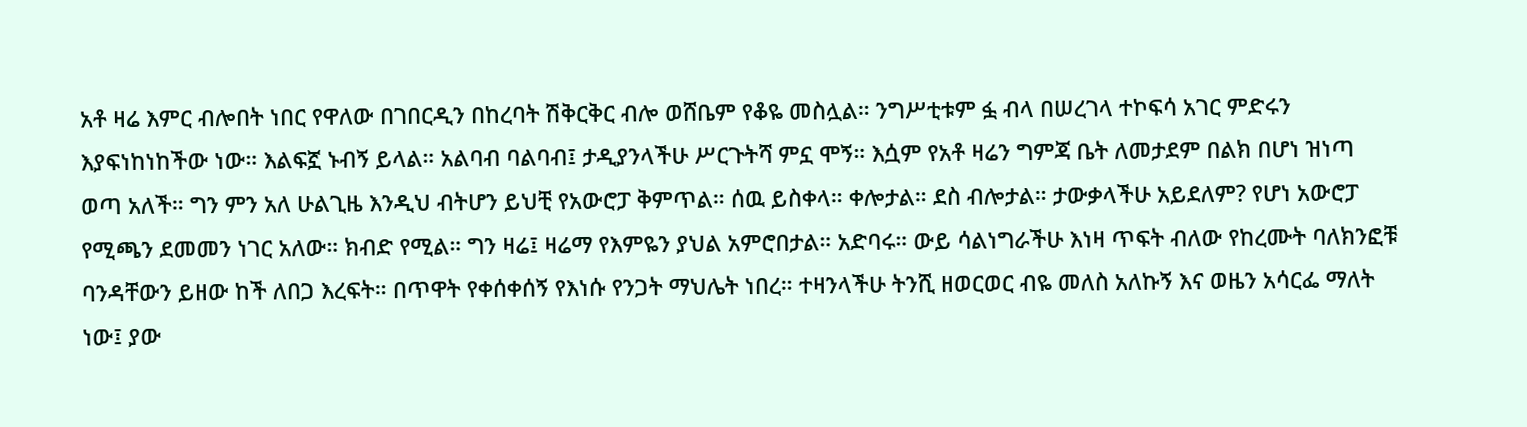አቶ ዛሬ እምር ብሎበት ነበር የዋለው በገበርዲን በከረባት ሽቅርቅር ብሎ ወሸቤም የቆዬ መስሏል። ንግሥቲቱም ፏ ብላ በሠረገላ ተኮፍሳ አገር ምድሩን እያፍነከነከችው ነው። እልፍኟ ኑብኝ ይላል። አልባብ ባልባብ፤ ታዲያንላችሁ ሥርጉትሻ ምኗ ሞኝ። እሷም የአቶ ዛሬን ግምጃ ቤት ለመታደም በልክ በሆነ ዝነጣ ወጣ አለች። ግን ምን አለ ሁልጊዜ እንዲህ ብትሆን ይህቺ የአውሮፓ ቅምጥል። ሰዉ ይስቀላ። ቀሎታል። ደስ ብሎታል። ታውቃላችሁ አይደለም? የሆነ አውሮፓ የሚጫን ደመመን ነገር አለው። ክብድ የሚል። ግን ዛሬ፤ ዛሬማ የእምዬን ያህል አምሮበታል። አድባሩ። ውይ ሳልነግራችሁ እነዛ ጥፍት ብለው የከረሙት ባለክንፎቹ ባንዳቸውን ይዘው ከች ለበጋ እረፍት። በጥዋት የቀሰቀሰኝ የእነሱ የንጋት ማህሌት ነበረ። ተዛንላችሁ ትንሺ ዘወርወር ብዬ መለስ አለኩኝ እና ወዜን አሳርፌ ማለት ነው፤ ያው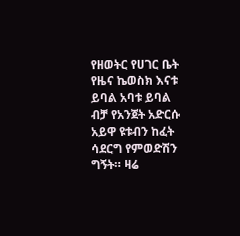የዘወትር የሀገር ቤት የዜና ኬወስክ እናቱ ይባል አባቱ ይባል ብቻ የአንጀት አድርሱ አይዋ ዩቱብን ከፈት ሳደርግ የምወድሽን ግኝት። ዛሬ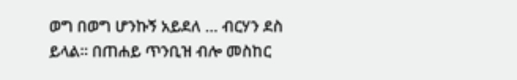ወግ በወግ ሆንኩኝ አይደለ … ብርሃን ደስ ይላል። በጠሐይ ጥንቢዝ ብሎ መስከር